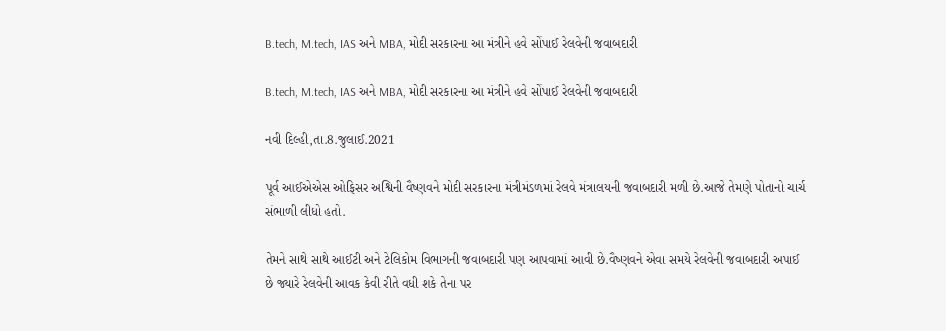B.tech, M.tech, IAS અને MBA, મોદી સરકારના આ મંત્રીને હવે સોંપાઈ રેલવેની જવાબદારી

B.tech, M.tech, IAS અને MBA, મોદી સરકારના આ મંત્રીને હવે સોંપાઈ રેલવેની જવાબદારી

નવી દિલ્હી,તા.8.જુલાઈ.2021

પૂર્વ આઈએએસ ઓફિસર અશ્વિની વૈષ્ણવને મોદી સરકારના મંત્રીમંડળમાં રેલવે મંત્રાલયની જવાબદારી મળી છે.આજે તેમણે પોતાનો ચાર્ચ સંભાળી લીધો હતો.

તેમને સાથે સાથે આઈટી અને ટેલિકોમ વિભાગની જવાબદારી પણ આપવામાં આવી છે.વૈષ્ણવને એવા સમયે રેલવેની જવાબદારી અપાઈ છે જ્યારે રેલવેની આવક કેવી રીતે વધી શકે તેના પર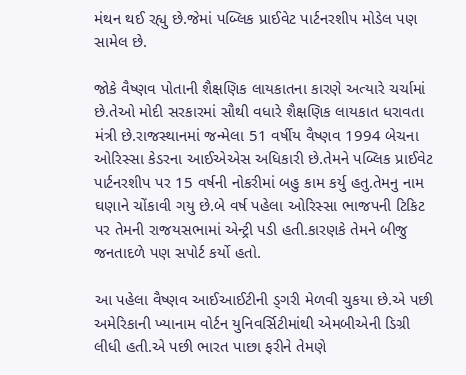મંથન થઈ રહ્યુ છે.જેમાં પબ્લિક પ્રાઈવેટ પાર્ટનરશીપ મોડેલ પણ સામેલ છે.

જોકે વૈષ્ણવ પોતાની શૈક્ષણિક લાયકાતના કારણે અત્યારે ચર્ચામાં છે.તેઓ મોદી સરકારમાં સૌથી વધારે શૈક્ષણિક લાયકાત ધરાવતા મંત્રી છે.રાજસ્થાનમાં જન્મેલા 51 વર્ષીય વૈષ્ણવ 1994 બેચના ઓરિસ્સા કેડરના આઈએએસ અધિકારી છે.તેમને પબ્લિક પ્રાઈવેટ પાર્ટનરશીપ પર 15 વર્ષની નોકરીમાં બહુ કામ કર્યુ હતુ.તેમનુ નામ ઘણાને ચોંકાવી ગયુ છે.બે વર્ષ પહેલા ઓરિસ્સા ભાજપની ટિકિટ પર તેમની રાજયસભામાં એન્ટ્રી પડી હતી.કારણકે તેમને બીજુ જનતાદળે પણ સપોર્ટ કર્યો હતો.

આ પહેલા વૈષ્ણવ આઈઆઈટીની ડ્ગરી મેળવી ચુકયા છે.એ પછી અમેરિકાની ખ્યાનામ વોર્ટન યુનિવર્સિટીમાંથી એમબીએની ડિગ્રી લીધી હતી.એ પછી ભારત પાછા ફરીને તેમણે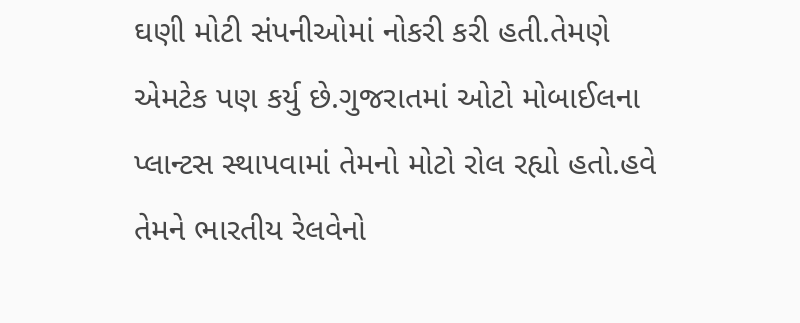ઘણી મોટી સંપનીઓમાં નોકરી કરી હતી.તેમણે એમટેક પણ કર્યુ છે.ગુજરાતમાં ઓટો મોબાઈલના પ્લાન્ટસ સ્થાપવામાં તેમનો મોટો રોલ રહ્યો હતો.હવે તેમને ભારતીય રેલવેનો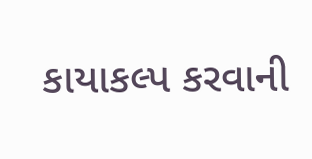કાયાકલ્પ કરવાની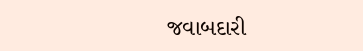જવાબદારી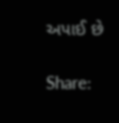અપાઈ છે

Share: